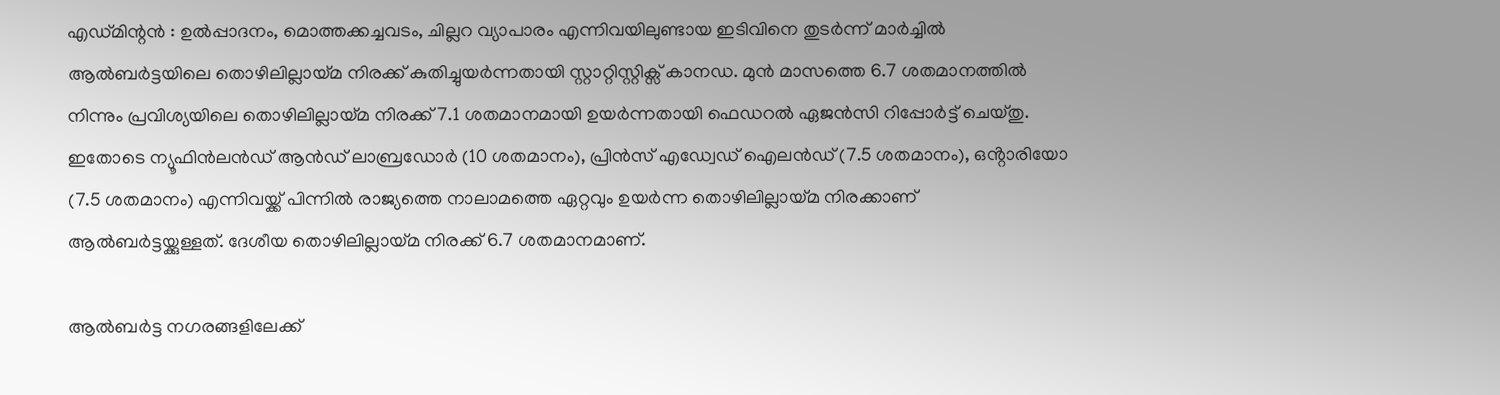എഡ്മിന്റൻ : ഉൽപ്പാദനം, മൊത്തക്കച്ചവടം, ചില്ലറ വ്യാപാരം എന്നിവയിലുണ്ടായ ഇടിവിനെ തുടർന്ന് മാർച്ചിൽ ആൽബർട്ടയിലെ തൊഴിലില്ലായ്മ നിരക്ക് കുതിച്ചുയർന്നതായി സ്റ്റാറ്റിസ്റ്റിക്സ് കാനഡ. മുൻ മാസത്തെ 6.7 ശതമാനത്തിൽ നിന്നും പ്രവിശ്യയിലെ തൊഴിലില്ലായ്മ നിരക്ക് 7.1 ശതമാനമായി ഉയർന്നതായി ഫെഡറൽ ഏജൻസി റിപ്പോർട്ട് ചെയ്തു. ഇതോടെ ന്യൂഫിൻലൻഡ് ആൻഡ് ലാബ്രഡോർ (10 ശതമാനം), പ്രിൻസ് എഡ്വേഡ് ഐലൻഡ് (7.5 ശതമാനം), ഒൻ്റാരിയോ (7.5 ശതമാനം) എന്നിവയ്ക്ക് പിന്നിൽ രാജ്യത്തെ നാലാമത്തെ ഏറ്റവും ഉയർന്ന തൊഴിലില്ലായ്മ നിരക്കാണ് ആൽബർട്ടയ്ക്കുള്ളത്. ദേശീയ തൊഴിലില്ലായ്മ നിരക്ക് 6.7 ശതമാനമാണ്.

ആൽബർട്ട നഗരങ്ങളിലേക്ക്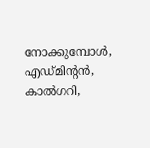നോക്കുമ്പോൾ, എഡ്മിന്റൻ, കാൽഗറി,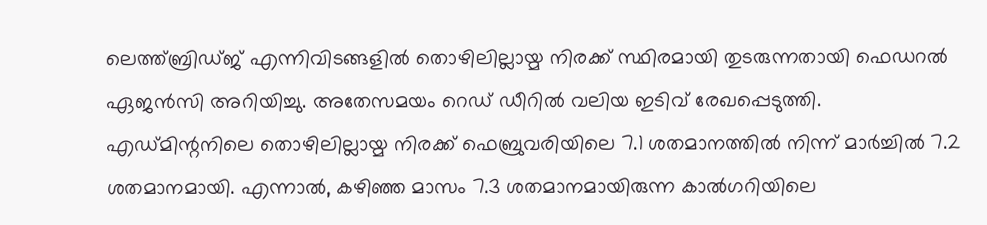ലെത്ത്ബ്രിഡ്ജ് എന്നിവിടങ്ങളിൽ തൊഴിലില്ലായ്മ നിരക്ക് സ്ഥിരമായി തുടരുന്നതായി ഫെഡറൽ ഏജൻസി അറിയിച്ചു. അതേസമയം റെഡ് ഡീറിൽ വലിയ ഇടിവ് രേഖപ്പെടുത്തി. എഡ്മിന്റനിലെ തൊഴിലില്ലായ്മ നിരക്ക് ഫെബ്രുവരിയിലെ 7.1 ശതമാനത്തിൽ നിന്ന് മാർച്ചിൽ 7.2 ശതമാനമായി. എന്നാൽ, കഴിഞ്ഞ മാസം 7.3 ശതമാനമായിരുന്ന കാൽഗറിയിലെ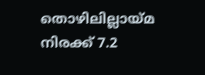തൊഴിലില്ലായ്മ നിരക്ക് 7.2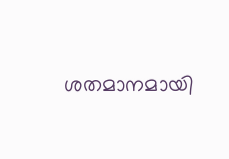ശതമാനമായി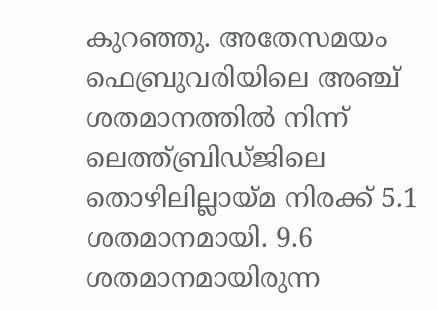കുറഞ്ഞു. അതേസമയം ഫെബ്രുവരിയിലെ അഞ്ച് ശതമാനത്തിൽ നിന്ന് ലെത്ത്ബ്രിഡ്ജിലെ തൊഴിലില്ലായ്മ നിരക്ക് 5.1 ശതമാനമായി. 9.6 ശതമാനമായിരുന്ന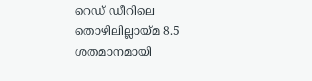റെഡ് ഡീറിലെ തൊഴിലില്ലായ്മ 8.5 ശതമാനമായി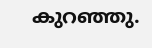കുറഞ്ഞു.